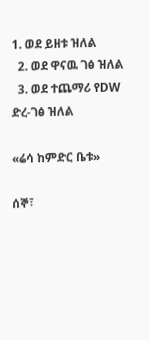1. ወደ ይዘቱ ዝለል
  2. ወደ ዋናዉ ገፅ ዝለል
  3. ወደ ተጨማሪ የDW ድረ-ገፅ ዝለል

«ሬሳ ከምድር ቤቱ»

ሰኞ፣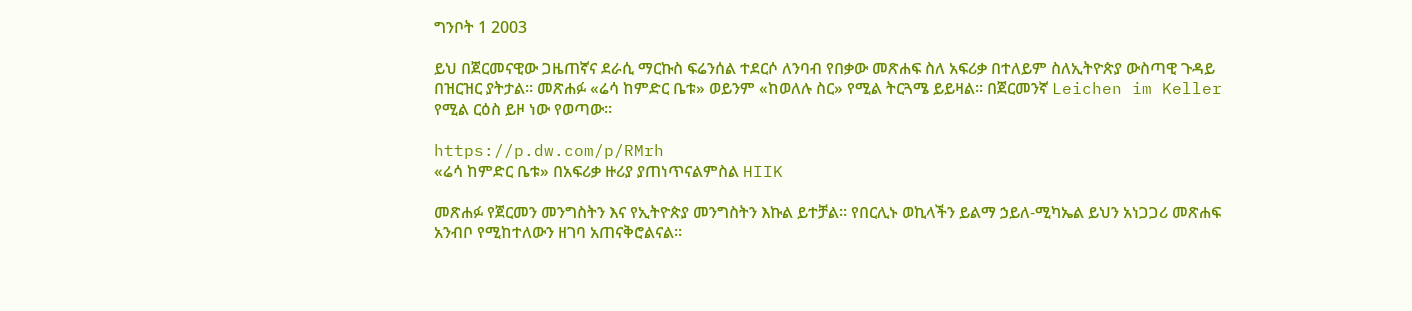ግንቦት 1 2003

ይህ በጀርመናዊው ጋዜጠኛና ደራሲ ማርኩስ ፍሬንሰል ተደርሶ ለንባብ የበቃው መጽሐፍ ስለ አፍሪቃ በተለይም ስለኢትዮጵያ ውስጣዊ ጉዳይ በዝርዝር ያትታል። መጽሐፉ «ሬሳ ከምድር ቤቱ» ወይንም «ከወለሉ ስር» የሚል ትርጓሜ ይይዛል። በጀርመንኛ Leichen im Keller የሚል ርዕስ ይዞ ነው የወጣው።

https://p.dw.com/p/RMrh
«ሬሳ ከምድር ቤቱ» በአፍሪቃ ዙሪያ ያጠነጥናልምስል HIIK

መጽሐፉ የጀርመን መንግስትን እና የኢትዮጵያ መንግስትን እኩል ይተቻል። የበርሊኑ ወኪላችን ይልማ ኃይለ-ሚካኤል ይህን አነጋጋሪ መጽሐፍ አንብቦ የሚከተለውን ዘገባ አጠናቅሮልናል።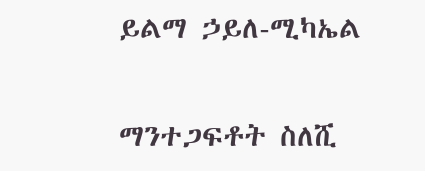ይልማ ኃይለ-ሚካኤል

ማንተጋፍቶት ስለሺ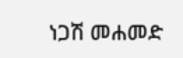ነጋሽ መሐመድ